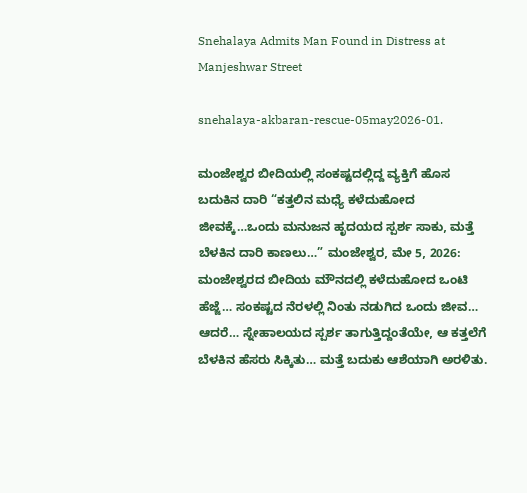Snehalaya Admits Man Found in Distress at Manjeshwar Street

snehalaya-akbaran-rescue-05may2026-01.

ಮಂಜೇಶ್ವರ ಬೀದಿಯಲ್ಲಿ ಸಂಕಷ್ಟದಲ್ಲಿದ್ದ ವ್ಯಕ್ತಿಗೆ ಹೊಸ ಬದುಕಿನ ದಾರಿ “ಕತ್ತಲಿನ ಮಧ್ಯೆ ಕಳೆದುಹೋದ ಜೀವಕ್ಕೆ…ಒಂದು ಮನುಜನ ಹೃದಯದ ಸ್ಪರ್ಶ ಸಾಕು, ಮತ್ತೆ ಬೆಳಕಿನ ದಾರಿ ಕಾಣಲು…” ಮಂಜೇಶ್ವರ, ಮೇ 5, 2026: ಮಂಜೇಶ್ವರದ ಬೀದಿಯ ಮೌನದಲ್ಲಿ ಕಳೆದುಹೋದ ಒಂಟಿ ಹೆಜ್ಜೆ… ಸಂಕಷ್ಟದ ನೆರಳಲ್ಲಿ ನಿಂತು ನಡುಗಿದ ಒಂದು ಜೀವ… ಆದರೆ… ಸ್ನೇಹಾಲಯದ ಸ್ಪರ್ಶ ತಾಗುತ್ತಿದ್ದಂತೆಯೇ, ಆ ಕತ್ತಲೆಗೆ ಬೆಳಕಿನ ಹೆಸರು ಸಿಕ್ಕಿತು… ಮತ್ತೆ ಬದುಕು ಆಶೆಯಾಗಿ ಅರಳಿತು.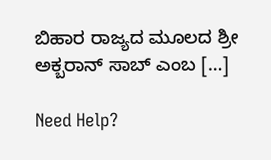ಬಿಹಾರ ರಾಜ್ಯದ ಮೂಲದ ಶ್ರೀ ಅಕ್ಬರಾನ್ ಸಾಬ್ ಎಂಬ […]

Need Help?